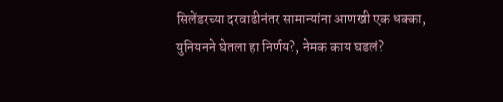सिलेंडरच्या दरवाढीनंतर सामान्यांना आणखी एक धक्का, युनियनने घेतला हा निर्णय?, नेमक काय घडलं?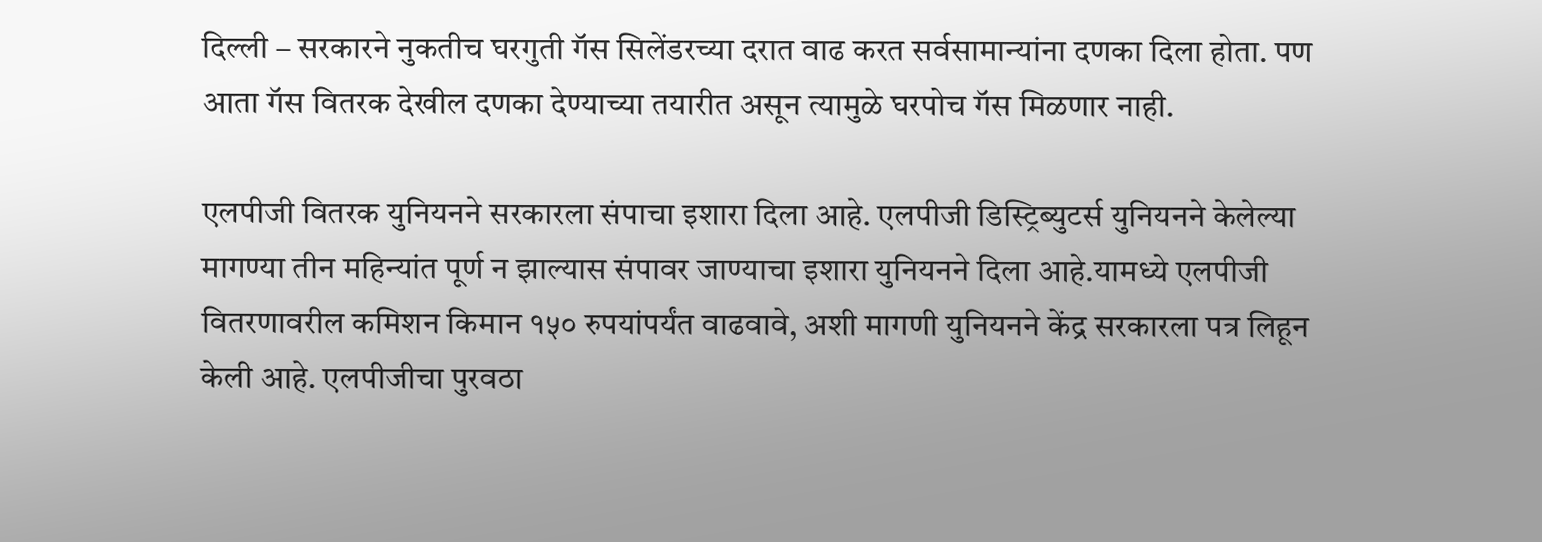दिल्ली – सरकारने नुकतीच घरगुती गॅस सिलेंडरच्या दरात वाढ करत सर्वसामान्यांना दणका दिला होता. पण आता गॅस वितरक देखील दणका देण्याच्या तयारीत असून त्यामुळे घरपोच गॅस मिळणार नाही.

एलपीजी वितरक युनियनने सरकारला संपाचा इशारा दिला आहे. एलपीजी डिस्ट्रिब्युटर्स युनियनने केलेल्या मागण्या तीन महिन्यांत पूर्ण न झाल्यास संपावर जाण्याचा इशारा युनियनने दिला आहे.यामध्ये एलपीजी वितरणावरील कमिशन किमान १५० रुपयांपर्यंत वाढवावे, अशी मागणी युनियनने केंद्र सरकारला पत्र लिहून केली आहे. एलपीजीचा पुरवठा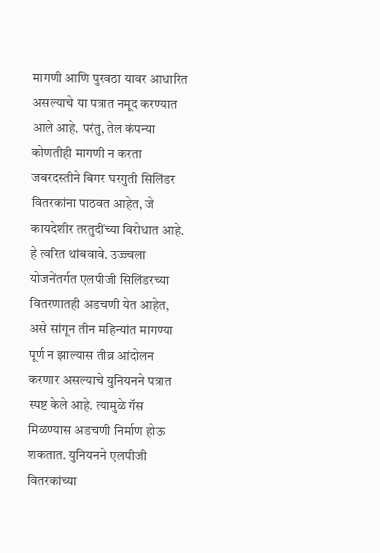मागणी आणि पुरवठा यावर आधारित असल्याचे या पत्रात नमूद करण्यात आले आहे. परंतु, तेल कंपन्या कोणतीही मागणी न करता जबरदस्तीने बिगर घरगुती सिलिंडर वितरकांना पाठवत आहेत, जे कायदेशीर तरतुदींच्या विरोधात आहे. हे त्वरित थांबवावे. उज्ज्वला योजनेंतर्गत एलपीजी सिलिंडरच्या वितरणातही अडचणी येत आहेत, असे सांगून तीन महिन्यांत मागण्या पूर्ण न झाल्यास तीव्र आंदोलन करणार असल्याचे युनियनने पत्रात स्पष्ट केले आहे. त्यामुळे गॅस मिळण्यास अडचणी निर्माण होऊ शकतात. युनियनने एलपीजी वितरकांच्या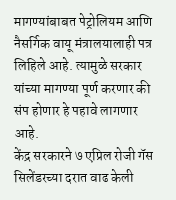मागण्यांबाबत पेट्रोलियम आणि नैसर्गिक वायू मंत्रालयालाही पत्र लिहिले आहे. त्यामुळे सरकार यांच्या मागण्या पूर्ण करणार की संप होणार हे पहावे लागणार आहे.
केंद्र सरकारने ७ एप्रिल रोजी गॅस सिलेंडरच्या दरात वाढ केली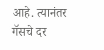आहे. त्यानंतर गॅसचे दर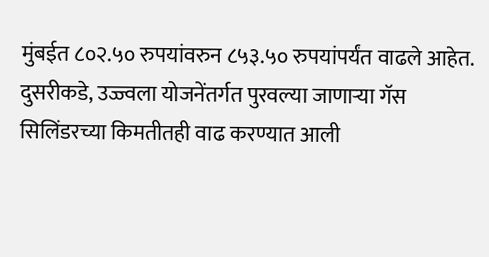मुंबईत ८०२.५० रुपयांवरुन ८५३.५० रुपयांपर्यंत वाढले आहेत. दुसरीकडे, उज्ज्वला योजनेंतर्गत पुरवल्या जाणाऱ्या गॅस सिलिंडरच्या किमतीतही वाढ करण्यात आली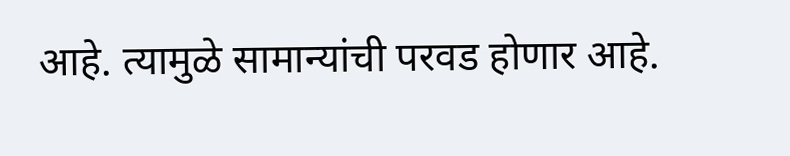आहे. त्यामुळे सामान्यांची परवड होणार आहे.